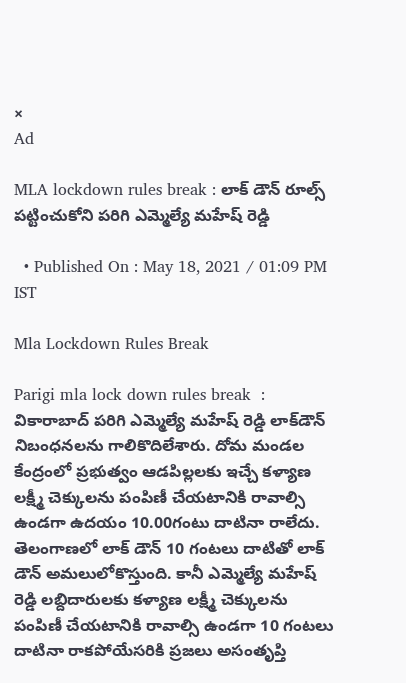×
Ad

MLA lockdown rules break : లాక్ డౌన్ రూల్స్ పట్టించుకోని పరిగి ఎమ్మెల్యే మహేష్ రెడ్డి

  • Published On : May 18, 2021 / 01:09 PM IST

Mla Lockdown Rules Break

Parigi mla lock down rules break  : వికారాబాద్ పరిగి ఎమ్మెల్యే మహేష్ రెడ్డి లాక్‌డౌన్ నిబంధనలను గాలికొదిలేశారు. దోమ మండల కేంద్రంలో ప్రభుత్వం ఆడపిల్లలకు ఇచ్చే కళ్యాణ లక్ష్మీ చెక్కులను పంపిణీ చేయటానికి రావాల్సి ఉండగా ఉదయం 10.00గంటు దాటినా రాలేదు. తెలంగాణలో లాక్ డౌన్ 10 గంటలు దాటితో లాక్ డౌన్ అమలులోకొస్తుంది. కానీ ఎమ్మెల్యే మహేష్ రెడ్డి లబ్దిదారులకు కళ్యాణ లక్ష్మీ చెక్కులను పంపిణీ చేయటానికి రావాల్సి ఉండగా 10 గంటలు దాటినా రాకపోయేసరికి ప్రజలు అసంతృప్తి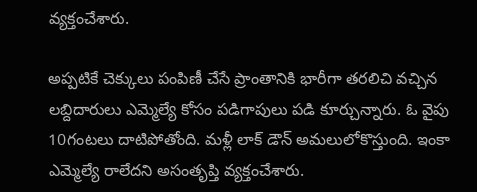వ్యక్తంచేశారు.

అప్పటికే చెక్కులు పంపిణీ చేసే ప్రాంతానికి భారీగా తరలిచి వచ్చిన లబ్దిదారులు ఎమ్మెల్యే కోసం పడిగాపులు పడి కూర్చున్నారు. ఓ వైపు 10గంటలు దాటిపోతోంది. మళ్లీ లాక్ డౌన్ అమలులోకొస్తుంది. ఇంకా ఎమ్మెల్యే రాలేదని అసంతృప్తి వ్యక్తంచేశారు.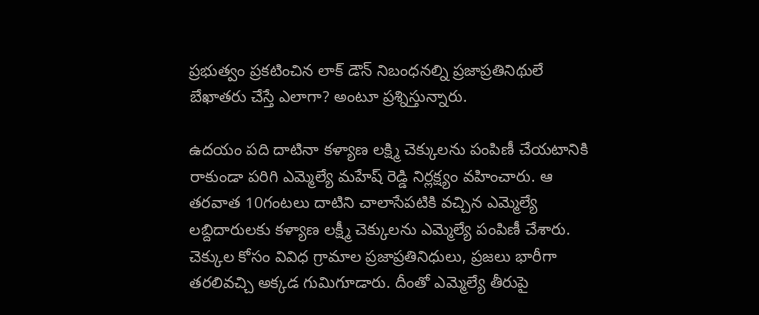ప్రభుత్వం ప్రకటించిన లాక్ డౌన్ నిబంధనల్ని ప్రజాప్రతినిథులే బేఖాతరు చేస్తే ఎలాగా? అంటూ ప్రశ్నిస్తున్నారు.

ఉదయం పది దాటినా కళ్యాణ లక్ష్మి చెక్కులను పంపిణీ చేయటానికి రాకుండా పరిగి ఎమ్మెల్యే మహేష్ రెడ్డి నిర్లక్ష్యం వహించారు. ఆ తరవాత 10గంటలు దాటిని చాలాసేపటికి వచ్చిన ఎమ్మెల్యే లబ్దిదారులకు కళ్యాణ లక్ష్మీ చెక్కులను ఎమ్మెల్యే పంపిణీ చేశారు. చెక్కుల కోసం వివిధ గ్రామాల ప్రజాప్రతినిధులు, ప్రజలు భారీగా తరలివచ్చి అక్కడ గుమిగూడారు. దీంతో ఎమ్మెల్యే తీరుపై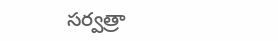సర్వత్రా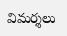విమర్శలు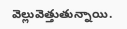వెల్లువెత్తుతున్నాయి.